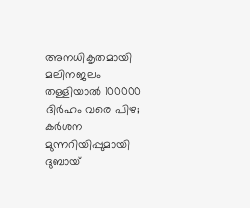അനധികൃതമായി മലിനജലം തള്ളിയാൽ 100000 ദിർഹം വരെ പിഴ; കർശന മുന്നറിയിപ്പുമായി ദുബായ്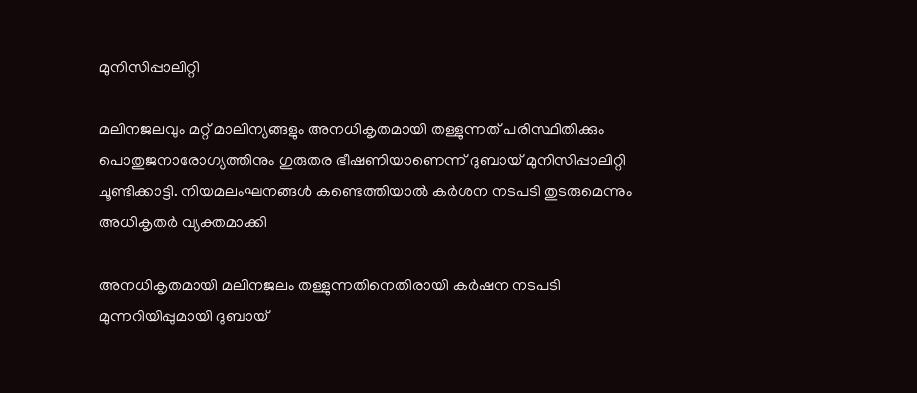മുനിസിപ്പാലിറ്റി

മലിനജലവും മറ്റ് മാലിന്യങ്ങളും അനധികൃതമായി തള്ളുന്നത് പരിസ്ഥിതിക്കും പൊതുജനാരോഗ്യത്തിനും ഗുരുതര ഭീഷണിയാണെന്ന് ദുബായ് മുനിസിപ്പാലിറ്റി ചൂണ്ടിക്കാട്ടി. നിയമലംഘനങ്ങൾ കണ്ടെത്തിയാൽ കർശന നടപടി തുടരുമെന്നും അധികൃതർ വ്യക്തമാക്കി

അനധികൃതമായി മലിനജലം തള്ളുന്നതിനെതിരായി കർഷന നടപടി മുന്നറിയിപ്പുമായി ദുബായ്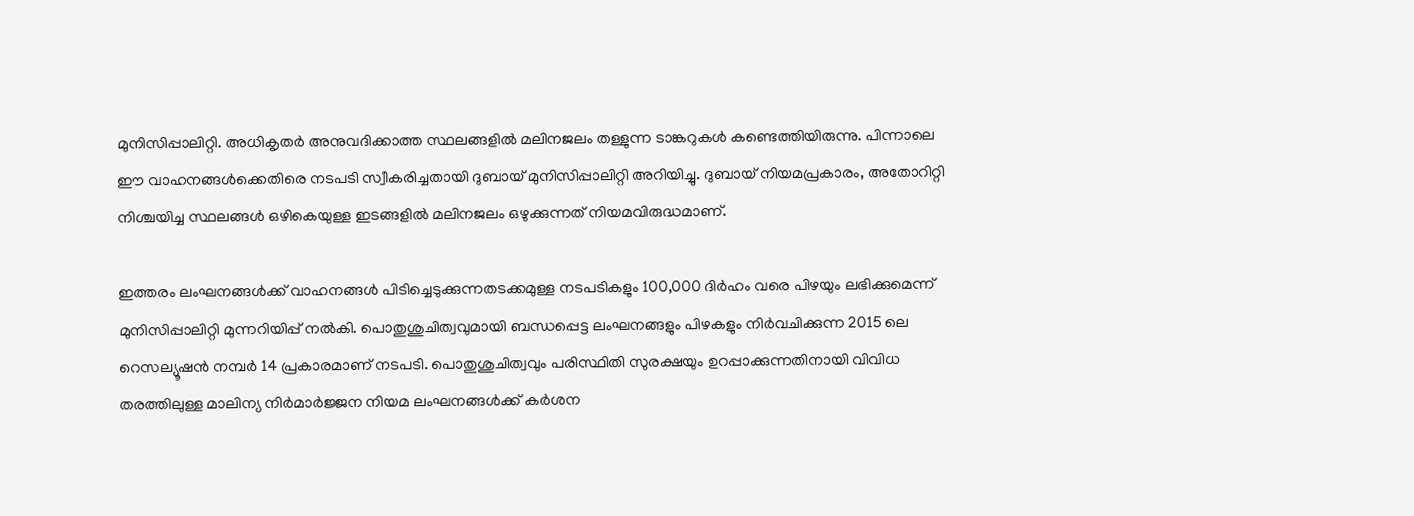മുനിസിപ്പാലിറ്റി. അധികൃതർ അനുവദിക്കാത്ത സ്ഥലങ്ങളിൽ മലിനജലം തള്ളുന്ന ടാങ്കറുകൾ കണ്ടെത്തിയിരുന്നു. പിന്നാലെ ഈ വാഹനങ്ങൾക്കെതിരെ നടപടി സ്വീകരിച്ചതായി ദുബായ് മുനിസിപ്പാലിറ്റി അറിയിച്ചു. ദുബായ് നിയമപ്രകാരം, അതോറിറ്റി നിശ്ചയിച്ച സ്ഥലങ്ങൾ ഒഴികെയുള്ള ഇടങ്ങളിൽ മലിനജലം ഒഴുക്കുന്നത് നിയമവിരുദ്ധമാണ്.

ഇത്തരം ലംഘനങ്ങൾക്ക് വാഹനങ്ങൾ പിടിച്ചെടുക്കുന്നതടക്കമുള്ള നടപടികളും 100,000 ദിർഹം വരെ പിഴയും ലഭിക്കുമെന്ന് മുനിസിപ്പാലിറ്റി മുന്നറിയിപ്പ് നൽകി. പൊതുശുചിത്വവുമായി ബന്ധപ്പെട്ട ലംഘനങ്ങളും പിഴകളും നിർവചിക്കുന്ന 2015 ലെ റെസല്യൂഷൻ നമ്പർ 14 പ്രകാരമാണ് നടപടി. പൊതുശുചിത്വവും പരിസ്ഥിതി സുരക്ഷയും ഉറപ്പാക്കുന്നതിനായി വിവിധ തരത്തിലുള്ള മാലിന്യ നിർമാർജ്ജന നിയമ ലംഘനങ്ങൾക്ക് കർശന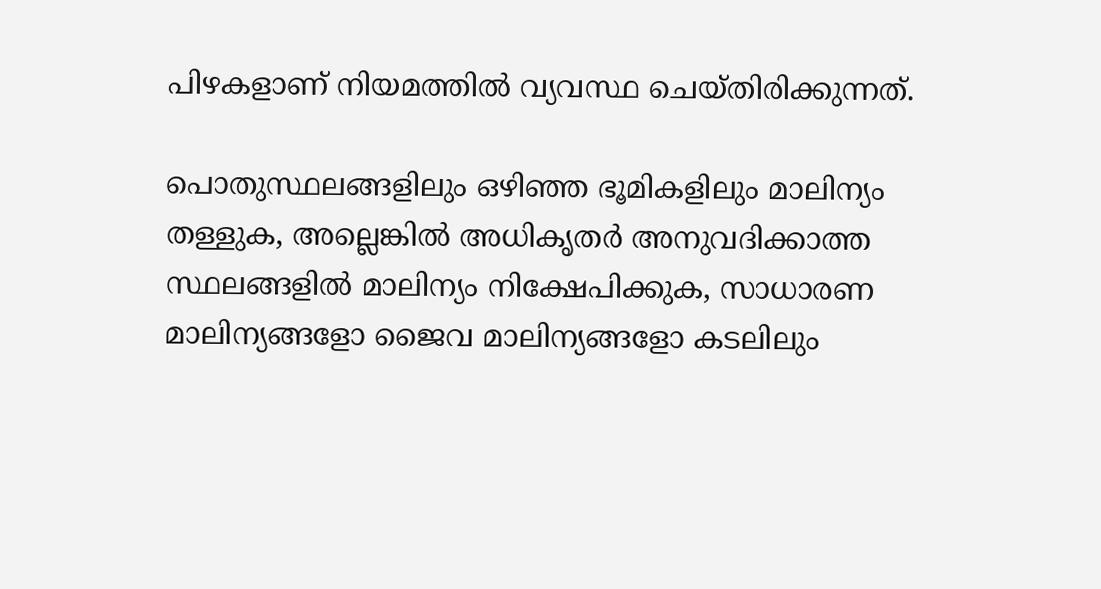പിഴകളാണ് നിയമത്തിൽ വ്യവസ്ഥ ചെയ്തിരിക്കുന്നത്.

പൊതുസ്ഥലങ്ങളിലും ഒഴിഞ്ഞ ഭൂമികളിലും മാലിന്യം തള്ളുക, അല്ലെങ്കിൽ അധികൃതർ അനുവദിക്കാത്ത സ്ഥലങ്ങളിൽ മാലിന്യം നിക്ഷേപിക്കുക, സാധാരണ മാലിന്യങ്ങളോ ജൈവ മാലിന്യങ്ങളോ കടലിലും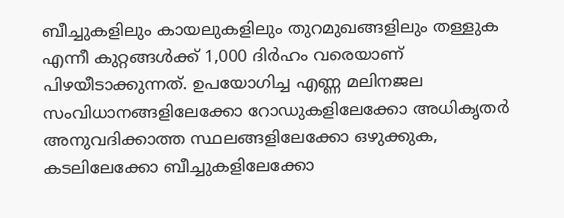ബീച്ചുകളിലും കായലുകളിലും തുറമുഖങ്ങളിലും തള്ളുക എന്നീ കുറ്റങ്ങൾക്ക് 1,000 ദിർഹം വരെയാണ് പിഴയീടാക്കുന്നത്. ഉപയോഗിച്ച എണ്ണ മലിനജല സംവിധാനങ്ങളിലേക്കോ റോഡുകളിലേക്കോ അധികൃതർ അനുവദിക്കാത്ത സ്ഥലങ്ങളിലേക്കോ ഒഴുക്കുക, കടലിലേക്കോ ബീച്ചുകളിലേക്കോ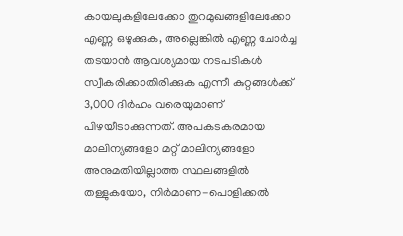കായലുകളിലേക്കോ തുറമുഖങ്ങളിലേക്കോ എണ്ണ ഒഴുക്കുക, അല്ലെങ്കിൽ എണ്ണ ചോർച്ച തടയാൻ ആവശ്യമായ നടപടികൾ സ്വീകരിക്കാതിരിക്കുക എന്നീ കുറ്റങ്ങൾക്ക് 3,000 ദിർഹം വരെയുമാണ് പിഴയീടാക്കുന്നത്. അപകടകരമായ മാലിന്യങ്ങളോ മറ്റ് മാലിന്യങ്ങളോ അനുമതിയില്ലാത്ത സ്ഥലങ്ങളിൽ തള്ളുകയോ, നിർമാണ-പൊളിക്കൽ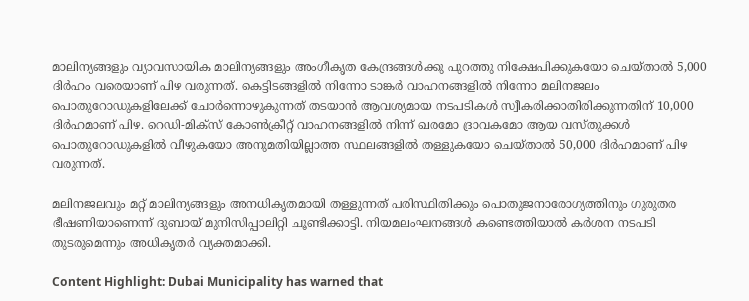മാലിന്യങ്ങളും വ്യാവസായിക മാലിന്യങ്ങളും അംഗീകൃത കേന്ദ്രങ്ങൾക്കു പുറത്തു നിക്ഷേപിക്കുകയോ ചെയ്താൽ 5,000 ദിർഹം വരെയാണ് പിഴ വരുന്നത്. കെട്ടിടങ്ങളിൽ നിന്നോ ടാങ്കർ വാഹനങ്ങളിൽ നിന്നോ മലിനജലം പൊതുറോഡുകളിലേക്ക് ചോർന്നൊഴുകുന്നത് തടയാൻ ആവശ്യമായ നടപടികൾ സ്വീകരിക്കാതിരിക്കുന്നതിന് 10,000 ദിർഹമാണ് പിഴ. റെഡി-മിക്സ് കോൺക്രീറ്റ് വാഹനങ്ങളിൽ നിന്ന് ഖരമോ ദ്രാവകമോ ആയ വസ്തുക്കൾ പൊതുറോഡുകളിൽ വീഴുകയോ അനുമതിയില്ലാത്ത സ്ഥലങ്ങളിൽ തള്ളുകയോ ചെയ്താൽ 50,000 ദിർഹമാണ് പിഴ വരുന്നത്.

മലിനജലവും മറ്റ് മാലിന്യങ്ങളും അനധികൃതമായി തള്ളുന്നത് പരിസ്ഥിതിക്കും പൊതുജനാരോഗ്യത്തിനും ഗുരുതര ഭീഷണിയാണെന്ന് ദുബായ് മുനിസിപ്പാലിറ്റി ചൂണ്ടിക്കാട്ടി. നിയമലംഘനങ്ങൾ കണ്ടെത്തിയാൽ കർശന നടപടി തുടരുമെന്നും അധികൃതർ വ്യക്തമാക്കി.

Content Highlight: Dubai Municipality has warned that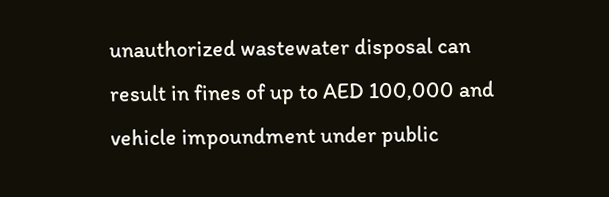unauthorized wastewater disposal can result in fines of up to AED 100,000 and vehicle impoundment under public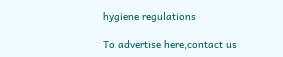hygiene regulations

To advertise here,contact us